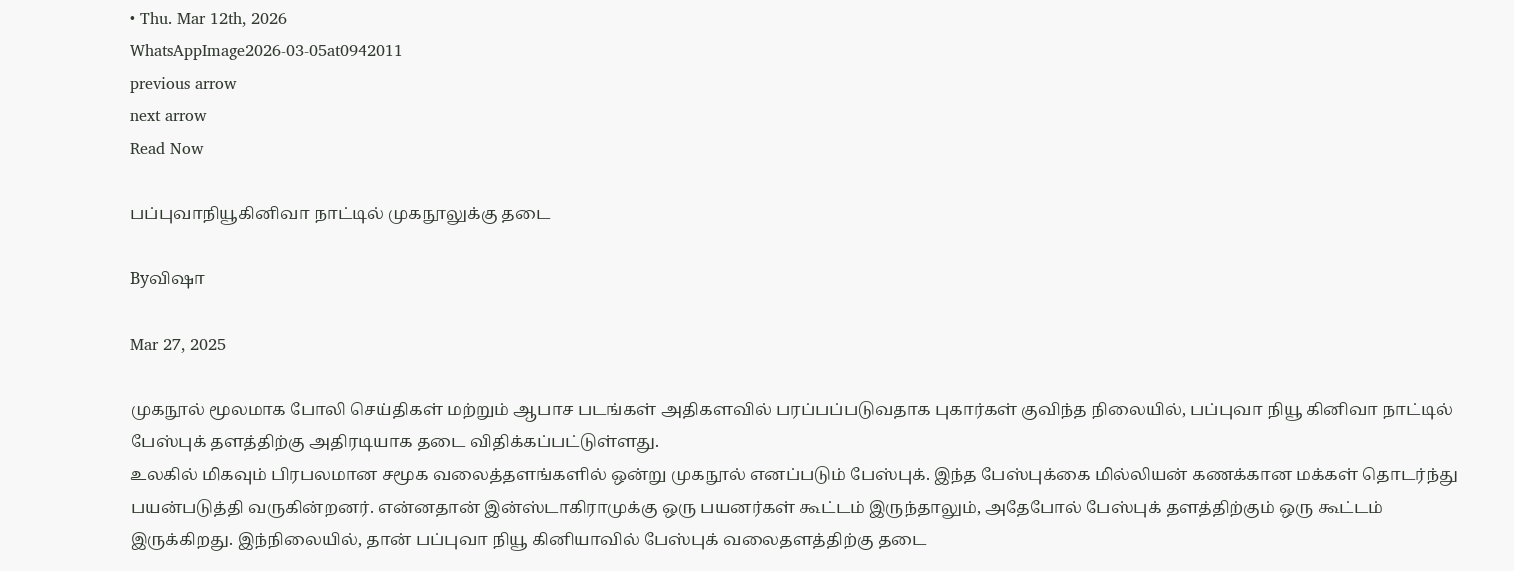• Thu. Mar 12th, 2026
WhatsAppImage2026-03-05at0942011
previous arrow
next arrow
Read Now

பப்புவாநியூகினிவா நாட்டில் முகநூலுக்கு தடை

Byவிஷா

Mar 27, 2025

முகநூல் மூலமாக போலி செய்திகள் மற்றும் ஆபாச படங்கள் அதிகளவில் பரப்பப்படுவதாக புகார்கள் குவிந்த நிலையில், பப்புவா நியூ கினிவா நாட்டில் பேஸ்புக் தளத்திற்கு அதிரடியாக தடை விதிக்கப்பட்டுள்ளது.
உலகில் மிகவும் பிரபலமான சமூக வலைத்தளங்களில் ஒன்று முகநூல் எனப்படும் பேஸ்புக். இந்த பேஸ்புக்கை மில்லியன் கணக்கான மக்கள் தொடர்ந்து பயன்படுத்தி வருகின்றனர். என்னதான் இன்ஸ்டாகிராமுக்கு ஒரு பயனர்கள் கூட்டம் இருந்தாலும், அதேபோல் பேஸ்புக் தளத்திற்கும் ஒரு கூட்டம் இருக்கிறது. இந்நிலையில், தான் பப்புவா நியூ கினியாவில் பேஸ்புக் வலைதளத்திற்கு தடை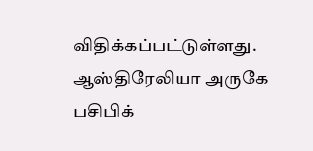விதிக்கப்பட்டுள்ளது.
ஆஸ்திரேலியா அருகே பசிபிக்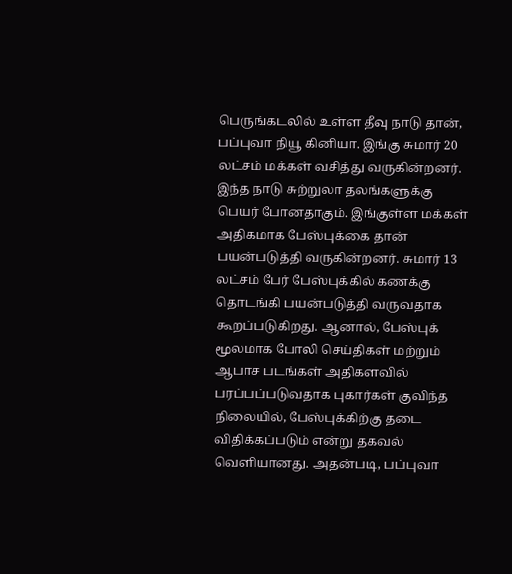பெருங்கடலில் உள்ள தீவு நாடு தான், பப்புவா நியூ கினியா. இங்கு சுமார் 20 லட்சம் மக்கள் வசித்து வருகின்றனர். இந்த நாடு சுற்றுலா தலங்களுக்கு பெயர் போனதாகும். இங்குள்ள மக்கள் அதிகமாக பேஸ்புக்கை தான் பயன்படுத்தி வருகின்றனர். சுமார் 13 லட்சம் பேர் பேஸ்புக்கில் கணக்கு தொடங்கி பயன்படுத்தி வருவதாக கூறப்படுகிறது. ஆனால், பேஸ்புக் மூலமாக போலி செய்திகள் மற்றும் ஆபாச படங்கள் அதிகளவில் பரப்பப்படுவதாக புகார்கள் குவிந்த நிலையில், பேஸ்புக்கிற்கு தடை விதிக்கப்படும் என்று தகவல் வெளியானது. அதன்படி, பப்புவா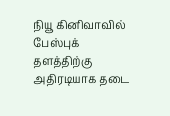நியூ கினிவாவில் பேஸ்புக் தளத்திற்கு அதிரடியாக தடை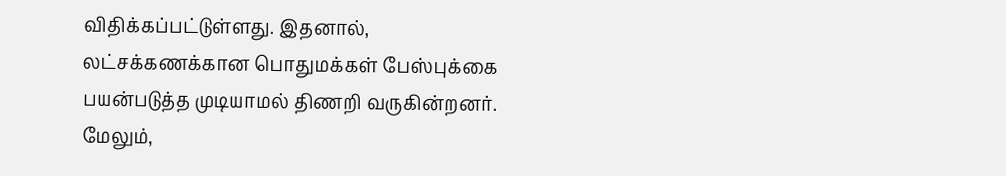விதிக்கப்பட்டுள்ளது. இதனால், லட்சக்கணக்கான பொதுமக்கள் பேஸ்புக்கை பயன்படுத்த முடியாமல் திணறி வருகின்றனர். மேலும்,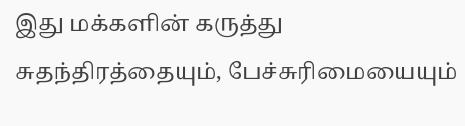இது மக்களின் கருத்து சுதந்திரத்தையும், பேச்சுரிமையையும்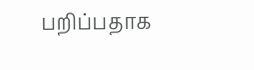பறிப்பதாக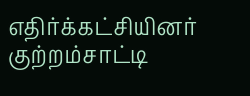எதிர்க்கட்சியினர் குற்றம்சாட்டி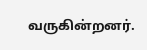வருகின்றனர்.